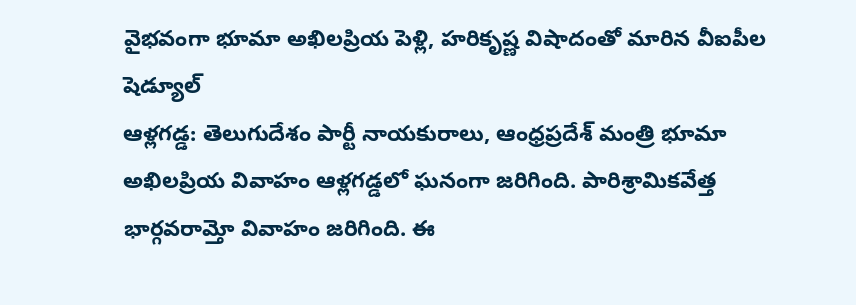వైభవంగా భూమా అఖిలప్రియ పెళ్లి, హరికృష్ణ విషాదంతో మారిన వీఐపీల షెడ్యూల్
ఆళ్లగడ్డ: తెలుగుదేశం పార్టీ నాయకురాలు, ఆంధ్రప్రదేశ్ మంత్రి భూమా అఖిలప్రియ వివాహం ఆళ్లగడ్డలో ఘనంగా జరిగింది. పారిశ్రామికవేత్త భార్గవరామ్తో వివాహం జరిగింది. ఈ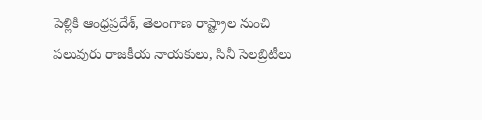పెళ్లికి ఆంధ్రప్రదేశ్, తెలంగాణ రాష్ట్రాల నుంచి పలువురు రాజకీయ నాయకులు, సినీ సెలబ్రిటీలు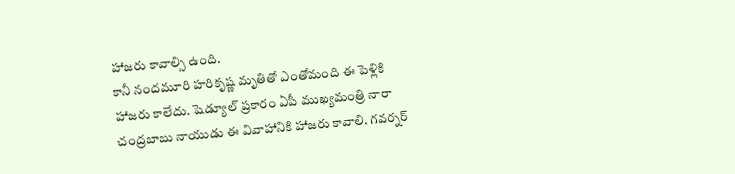హాజరు కావాల్సి ఉంది.
కానీ నందమూరి హరికృష్ణ మృతితో ఎంతోమంది ఈ పెళ్లికి హాజరు కాలేదు. షెడ్యూల్ ప్రకారం ఏపీ ముఖ్యమంత్రి నారా చంద్రబాబు నాయుడు ఈ వివాహానికి హాజరు కావాలి. గవర్నర్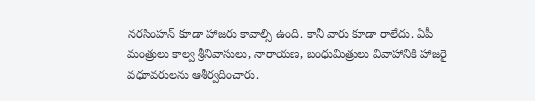నరసింహన్ కూడా హాజరు కావాల్సి ఉంది. కానీ వారు కూడా రాలేదు. ఏపీ మంత్రులు కాల్వ శ్రీనివాసులు, నారాయణ, బంధుమిత్రులు వివాహానికి హాజరై వధూవరులను ఆశీర్వదించారు.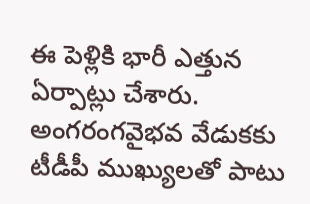ఈ పెళ్లికి భారీ ఎత్తున ఏర్పాట్లు చేశారు. అంగరంగవైభవ వేడుకకు టీడీపీ ముఖ్యులతో పాటు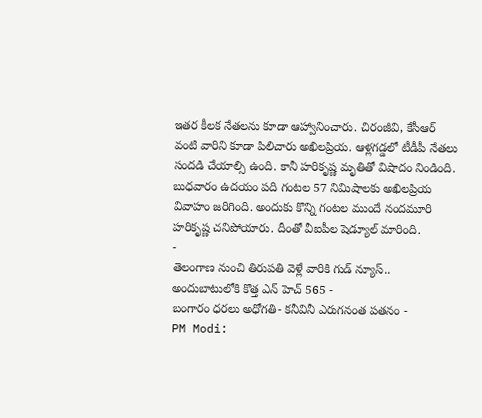ఇతర కీలక నేతలను కూడా ఆహ్వానించారు. చిరంజీవి, కేసీఆర్ వంటి వారిని కూడా పిలిచారు అఖిలప్రియ. ఆళ్లగడ్డలో టీడీపీ నేతలు సందడి చేయాల్సి ఉంది. కానీ హరికృష్ణ మృతితో విషాదం నిండింది.
బుధవారం ఉదయం పది గంటల 57 నిమిషాలకు అఖిలప్రియ వివాహం జరిగింది. అందుకు కొన్ని గంటల ముందే నందమూరి హరికృష్ణ చనిపోయారు. దీంతో వీఐపీల షెడ్యూల్ మారింది.
-
తెలంగాణ నుంచి తిరుపతి వెళ్లే వారికి గుడ్ న్యూస్.. అందుబాటులోకి కొత్త ఎన్ హెచ్ 565 -
బంగారం ధరలు అధోగతి- కనీవినీ ఎరుగనంత పతనం -
PM Modi: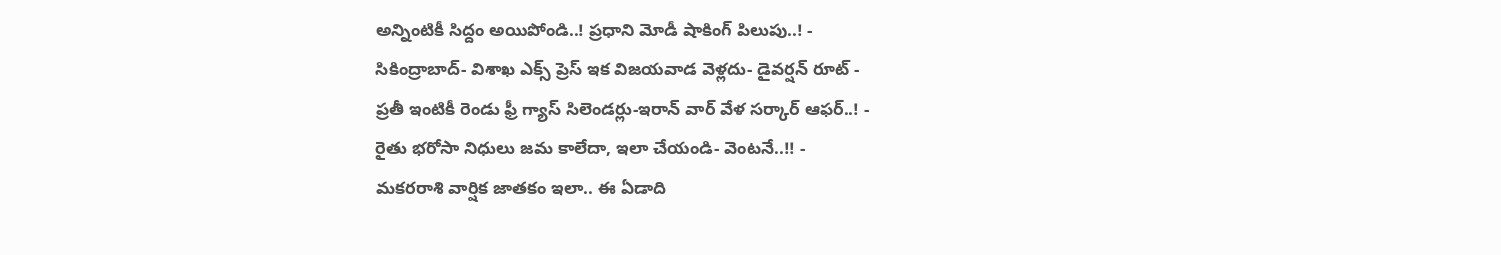అన్నింటికీ సిద్దం అయిపోండి..! ప్రధాని మోడీ షాకింగ్ పిలుపు..! -
సికింద్రాబాద్- విశాఖ ఎక్స్ ప్రెస్ ఇక విజయవాడ వెళ్లదు- డైవర్షన్ రూట్ -
ప్రతీ ఇంటికీ రెండు ఫ్రీ గ్యాస్ సిలెండర్లు-ఇరాన్ వార్ వేళ సర్కార్ ఆఫర్..! -
రైతు భరోసా నిధులు జమ కాలేదా, ఇలా చేయండి- వెంటనే..!! -
మకరరాశి వార్షిక జాతకం ఇలా.. ఈ ఏడాది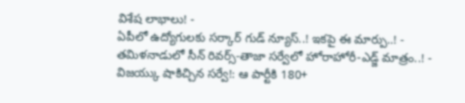విశేష లాభాలు! -
ఏపీలో ఉద్యోగులకు సర్కార్ గుడ్ న్యూస్..! ఇకపై ఈ మార్పు..! -
తమిళనాడులో సీన్ రివర్స్-తాజా సర్వేలో హోరాహోరీ-ఎడ్జ్ మాత్రం..! -
విజయ్కు షాకిచ్చిన సర్వే!: ఆ పార్టీకి 180+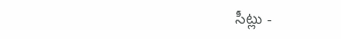సీట్లు -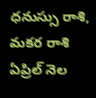ధనుస్సు రాశి, మకర రాశి ఏప్రిల్ నెల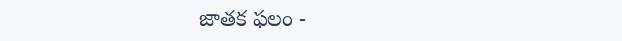జాతక ఫలం -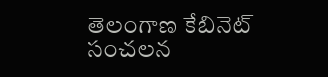తెలంగాణ కేబినెట్ సంచలన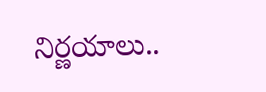నిర్ణయాలు..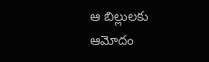ఆ బిల్లులకు ఆమోదం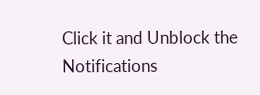Click it and Unblock the Notifications